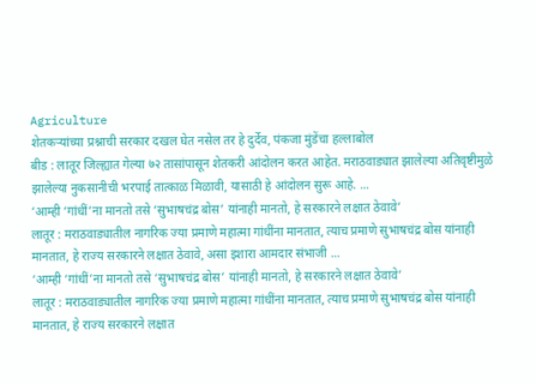Agriculture
शेतकऱ्यांच्या प्रश्नाची सरकार दखल घेत नसेल तर हे दुर्देव, पंकजा मुंडेंचा हल्लाबोल
बीड : लातूर जिल्ह्यात गेल्या ७२ तासांपासून शेतकरी आंदोलन करत आहेत. मराठवाड्यात झालेल्या अतिवृष्टीमुळे झालेल्या नुकसानीची भरपाई तात्काळ मिळावी, यासाठी हे आंदोलन सुरू आहे. ...
‘आम्ही ‘गांधीं’ना मानतो तसे ‘सुभाषचंद्र बोस’ यांनाही मानतो, हे सरकारने लक्षात ठेवावे’
लातूर : मराठवाड्यातील नागरिक ज्या प्रमाणे महात्मा गांधींना मानतात, त्याच प्रमाणे सुभाषचंद्र बोस यांनाही मानतात, हे राज्य सरकारने लक्षात ठेवावे, असा इशारा आमदार संभाजी ...
‘आम्ही ‘गांधीं’ना मानतो तसे ‘सुभाषचंद्र बोस’ यांनाही मानतो, हे सरकारने लक्षात ठेवावे’
लातूर : मराठवाड्यातील नागरिक ज्या प्रमाणे महात्मा गांधींना मानतात, त्याच प्रमाणे सुभाषचंद्र बोस यांनाही मानतात, हे राज्य सरकारने लक्षात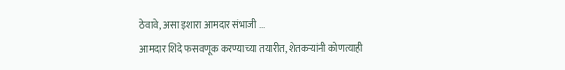ठेवावे, असा इशारा आमदार संभाजी ...
आमदार शिंदे फसवणूक करण्याच्या तयारीत, शेतकऱ्यांनी कोणत्याही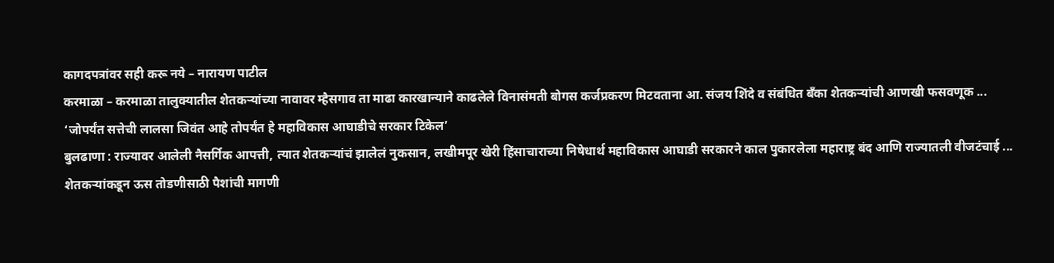कागदपत्रांवर सही करू नये – नारायण पाटील
करमाळा – करमाळा तालुक्यातील शेतकऱ्यांच्या नावावर म्हैसगाव ता माढा कारखान्याने काढलेले विनासंमती बोगस कर्जप्रकरण मिटवताना आ. संजय शिंदे व संबंधित बँका शेतकऱ्यांची आणखी फसवणूक ...
‘जोपर्यंत सत्तेची लालसा जिवंत आहे तोपर्यंत हे महाविकास आघाडीचे सरकार टिकेल’
बुलढाणा : राज्यावर आलेली नैसर्गिक आपत्ती, त्यात शेतकऱ्यांचं झालेलं नुकसान, लखीमपूर खेरी हिंसाचाराच्या निषेधार्थ महाविकास आघाडी सरकारने काल पुकारलेला महाराष्ट्र बंद आणि राज्यातली वीजटंचाई ...
शेतकऱ्यांकडून ऊस तोडणीसाठी पैशांची मागणी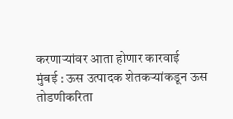करणाऱ्यांवर आता होणार कारवाई
मुंबई : ऊस उत्पादक शेतकऱ्यांकडून ऊस तोडणीकरिता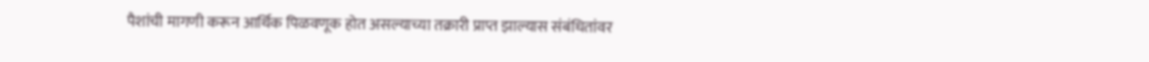पैशांची मागणी करून आर्थिक पिळवणूक होत असल्याच्या तक्रारी प्राप्त झाल्यास संबंधितांवर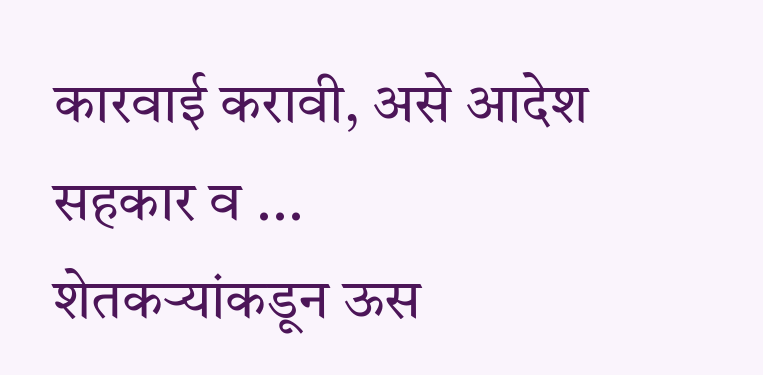कारवाई करावी, असे आदेश सहकार व ...
शेतकऱ्यांकडून ऊस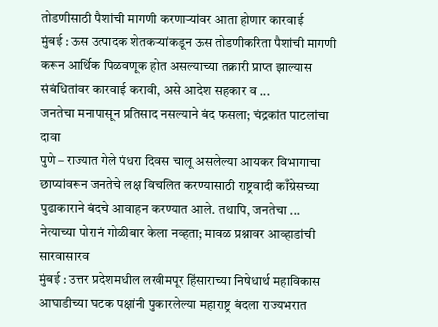तोडणीसाठी पैशांची मागणी करणाऱ्यांवर आता होणार कारवाई
मुंबई : ऊस उत्पादक शेतकऱ्यांकडून ऊस तोडणीकरिता पैशांची मागणी करून आर्थिक पिळवणूक होत असल्याच्या तक्रारी प्राप्त झाल्यास संबंधितांवर कारवाई करावी, असे आदेश सहकार व ...
जनतेचा मनापासून प्रतिसाद नसल्याने बंद फसला; चंद्रकांत पाटलांचा दावा
पुणे – राज्यात गेले पंधरा दिवस चालू असलेल्या आयकर विभागाचा छाप्यांवरून जनतेचे लक्ष विचलित करण्यासाठी राष्ट्रवादी काँग्रेसच्या पुढाकाराने बंदचे आवाहन करण्यात आले. तथापि, जनतेचा ...
नेत्याच्या पोरानं गोळीबार केला नव्हता; मावळ प्रश्नावर आव्हाडांची सारवासारव
मुंबई : उत्तर प्रदेशमधील लखीमपूर हिंसाराच्या निषेधार्थ महाविकास आघाडीच्या घटक पक्षांनी पुकारलेल्या महाराष्ट्र बंदला राज्यभरात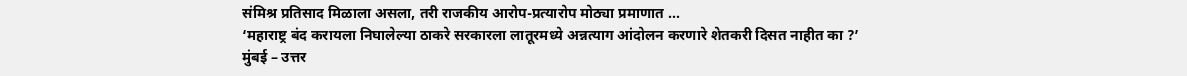संमिश्र प्रतिसाद मिळाला असला, तरी राजकीय आरोप-प्रत्यारोप मोठ्या प्रमाणात ...
‘महाराष्ट्र बंद करायला निघालेल्या ठाकरे सरकारला लातूरमध्ये अन्नत्याग आंदोलन करणारे शेतकरी दिसत नाहीत का ?’
मुंबई – उत्तर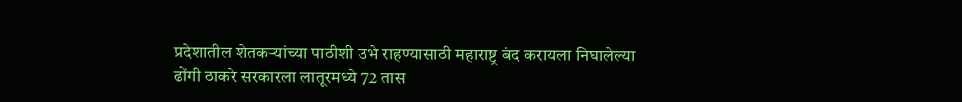प्रदेशातील शेतकऱ्यांच्या पाठीशी उभे राहण्यासाठी महाराष्ट्र बंद करायला निघालेल्या ढोंगी ठाकरे सरकारला लातूरमध्ये 72 तास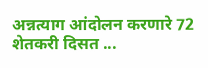अन्नत्याग आंदोलन करणारे 72 शेतकरी दिसत ...